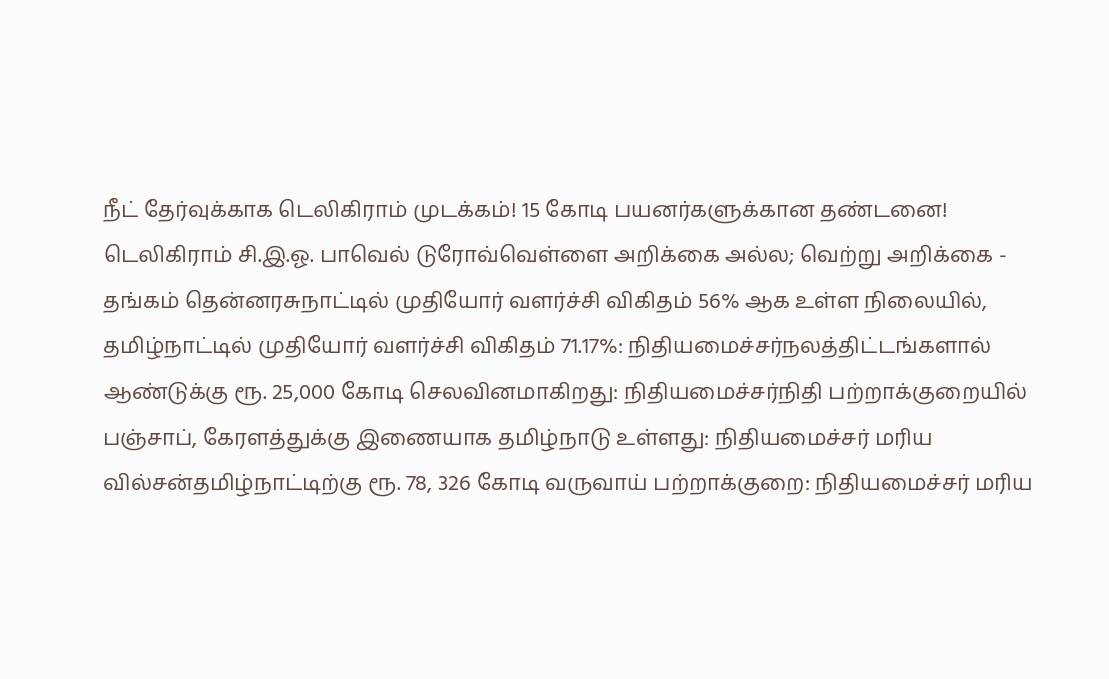நீட் தேர்வுக்காக டெலிகிராம் முடக்கம்! 15 கோடி பயனர்களுக்கான தண்டனை! டெலிகிராம் சி.இ.ஓ. பாவெல் டுரோவ்வெள்ளை அறிக்கை அல்ல; வெற்று அறிக்கை - தங்கம் தென்னரசுநாட்டில் முதியோர் வளர்ச்சி விகிதம் 56% ஆக உள்ள நிலையில், தமிழ்நாட்டில் முதியோர் வளர்ச்சி விகிதம் 71.17%: நிதியமைச்சர்நலத்திட்டங்களால் ஆண்டுக்கு ரூ. 25,000 கோடி செலவினமாகிறது: நிதியமைச்சர்நிதி பற்றாக்குறையில் பஞ்சாப், கேரளத்துக்கு இணையாக தமிழ்நாடு உள்ளது: நிதியமைச்சர் மரிய வில்சன்தமிழ்நாட்டிற்கு ரூ. 78, 326 கோடி வருவாய் பற்றாக்குறை: நிதியமைச்சர் மரிய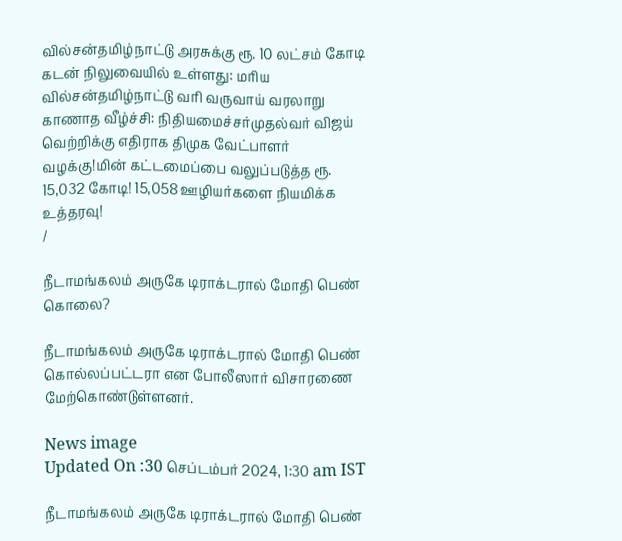வில்சன்தமிழ்நாட்டு அரசுக்கு ரூ. 10 லட்சம் கோடி கடன் நிலுவையில் உள்ளது: மரிய வில்சன்தமிழ்நாட்டு வரி வருவாய் வரலாறு காணாத வீழ்ச்சி: நிதியமைச்சர்முதல்வர் விஜய் வெற்றிக்கு எதிராக திமுக வேட்பாளர் வழக்கு!மின் கட்டமைப்பை வலுப்படுத்த ரூ. 15,032 கோடி! 15,058 ஊழியர்களை நியமிக்க உத்தரவு!
/

நீடாமங்கலம் அருகே டிராக்டரால் மோதி பெண் கொலை?

நீடாமங்கலம் அருகே டிராக்டரால் மோதி பெண் கொல்லப்பட்டரா என போலீஸார் விசாரணை மேற்கொண்டுள்ளனர்.

News image
Updated On :30 செப்டம்பர் 2024, 1:30 am IST

நீடாமங்கலம் அருகே டிராக்டரால் மோதி பெண்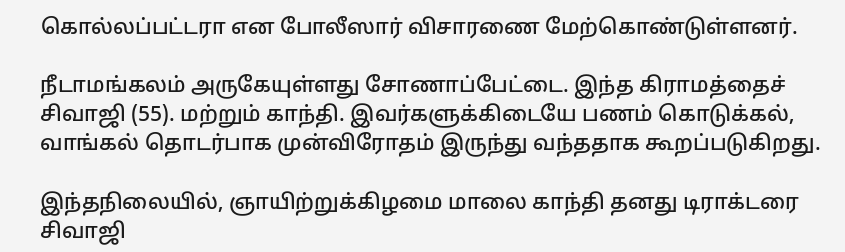கொல்லப்பட்டரா என போலீஸார் விசாரணை மேற்கொண்டுள்ளனர்.

நீடாமங்கலம் அருகேயுள்ளது சோணாப்பேட்டை. இந்த கிராமத்தைச் சிவாஜி (55). மற்றும் காந்தி. இவர்களுக்கிடையே பணம் கொடுக்கல், வாங்கல் தொடர்பாக முன்விரோதம் இருந்து வந்ததாக கூறப்படுகிறது.

இந்தநிலையில், ஞாயிற்றுக்கிழமை மாலை காந்தி தனது டிராக்டரை சிவாஜி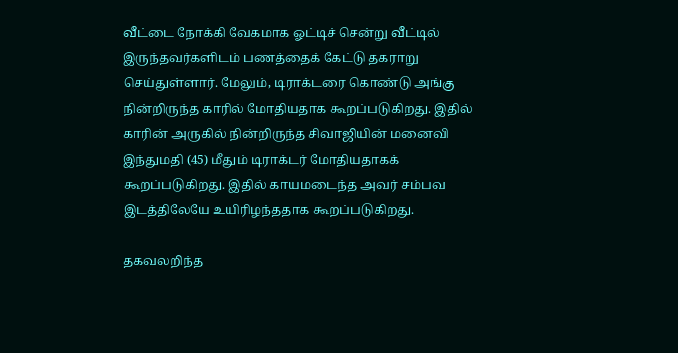வீட்டை நோக்கி வேகமாக ஓட்டிச் சென்று வீட்டில் இருந்தவர்களிடம் பணத்தைக் கேட்டு தகராறு செய்துள்ளார். மேலும், டிராக்டரை கொண்டு அங்கு நின்றிருந்த காரில் மோதியதாக கூறப்படுகிறது. இதில் காரின் அருகில் நின்றிருந்த சிவாஜியின் மனைவி இந்துமதி (45) மீதும் டிராக்டர் மோதியதாகக் கூறப்படுகிறது. இதில் காயமடைந்த அவர் சம்பவ இடத்திலேயே உயிரிழந்ததாக கூறப்படுகிறது.

தகவலறிந்த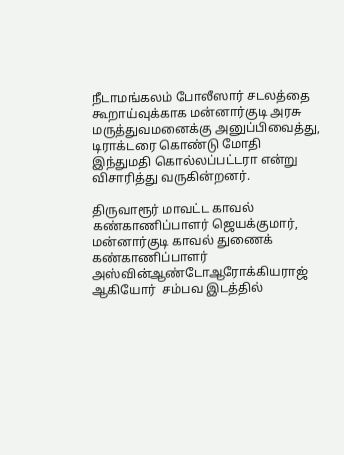நீடாமங்கலம் போலீஸார் சடலத்தை கூறாய்வுக்காக மன்னார்குடி அரசு மருத்துவமனைக்கு அனுப்பிவைத்து, டிராக்டரை கொண்டு மோதி இந்துமதி கொல்லப்பட்டரா என்று விசாரித்து வருகின்றனர்.

திருவாரூர் மாவட்ட காவல் கண்காணிப்பாளர் ஜெயக்குமார், மன்னார்குடி காவல் துணைக் கண்காணிப்பாளர் அஸ்வின்ஆண்டோஆரோக்கியராஜ் ஆகியோர்  சம்பவ இடத்தில்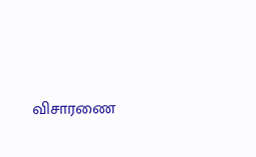விசாரணை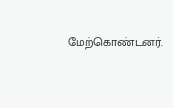மேற்கொண்டனர்.